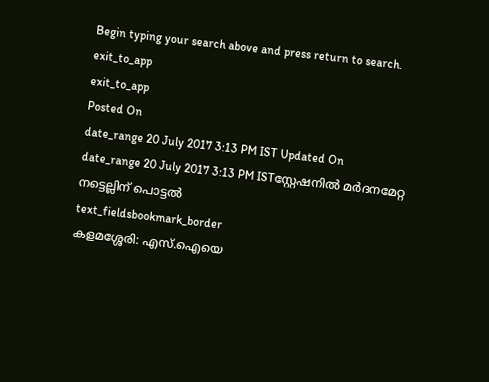Begin typing your search above and press return to search.
exit_to_app
exit_to_app
Posted On
date_range 20 July 2017 3:13 PM IST Updated On
date_range 20 July 2017 3:13 PM ISTസ്റ്റേഷനിൽ മർദനമേറ്റ നട്ടെല്ലിന് പൊട്ടൽ
text_fieldsbookmark_border
കളമശ്ശേരി: എസ്.ഐയെ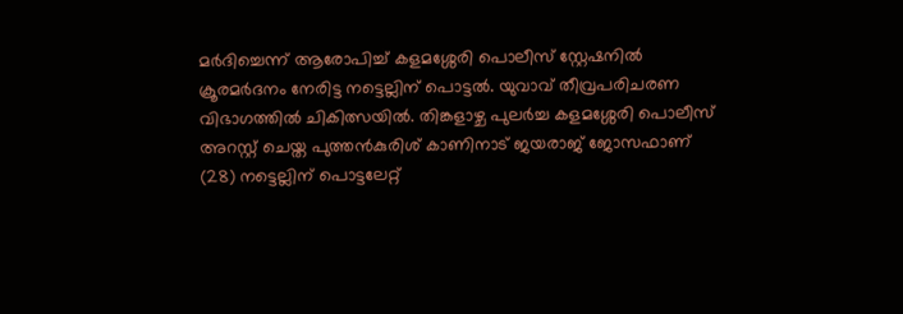മർദിച്ചെന്ന് ആരോപിച്ച് കളമശ്ശേരി പൊലീസ് സ്റ്റേഷനിൽ ക്രൂരമർദനം നേരിട്ട നട്ടെല്ലിന് പൊട്ടൽ. യുവാവ് തീവ്രപരിചരണ വിഭാഗത്തിൽ ചികിത്സയിൽ. തിങ്കളാഴ്ച പുലർച്ച കളമശ്ശേരി പൊലീസ് അറസ്റ്റ് ചെയ്ത പുത്തൻകുരിശ് കാണിനാട് ജയരാജ് ജോസഫാണ് (28) നട്ടെല്ലിന് പൊട്ടലേറ്റ്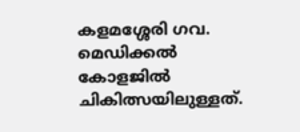കളമശ്ശേരി ഗവ. മെഡിക്കൽ കോളജിൽ ചികിത്സയിലുള്ളത്.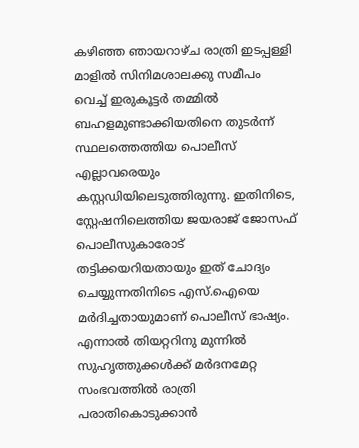കഴിഞ്ഞ ഞായറാഴ്ച രാത്രി ഇടപ്പള്ളി മാളിൽ സിനിമശാലക്കു സമീപം വെച്ച് ഇരുകൂട്ടർ തമ്മിൽ ബഹളമുണ്ടാക്കിയതിനെ തുടർന്ന് സ്ഥലത്തെത്തിയ പൊലീസ് എല്ലാവരെയും കസ്റ്റഡിയിലെടുത്തിരുന്നു. ഇതിനിടെ, സ്റ്റേഷനിലെത്തിയ ജയരാജ് ജോസഫ് പൊലീസുകാരോട് തട്ടിക്കയറിയതായും ഇത് ചോദ്യം ചെയ്യുന്നതിനിടെ എസ്.ഐയെ മർദിച്ചതായുമാണ് പൊലീസ് ഭാഷ്യം. എന്നാൽ തിയറ്ററിനു മുന്നിൽ സുഹൃത്തുക്കൾക്ക് മർദനമേറ്റ സംഭവത്തിൽ രാത്രി പരാതികൊടുക്കാൻ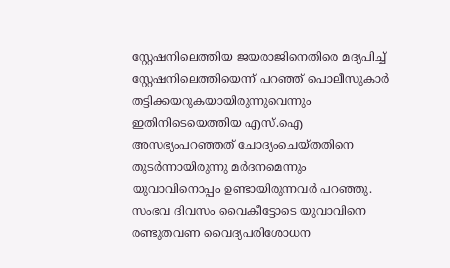സ്റ്റേഷനിലെത്തിയ ജയരാജിനെതിരെ മദ്യപിച്ച് സ്റ്റേഷനിലെത്തിയെന്ന് പറഞ്ഞ് പൊലീസുകാർ തട്ടിക്കയറുകയായിരുന്നുവെന്നും ഇതിനിടെയെത്തിയ എസ്.ഐ അസഭ്യംപറഞ്ഞത് ചോദ്യംചെയ്തതിനെ തുടർന്നായിരുന്നു മർദനമെന്നും യുവാവിനൊപ്പം ഉണ്ടായിരുന്നവർ പറഞ്ഞു. സംഭവ ദിവസം വൈകീട്ടോടെ യുവാവിനെ രണ്ടുതവണ വൈദ്യപരിശോധന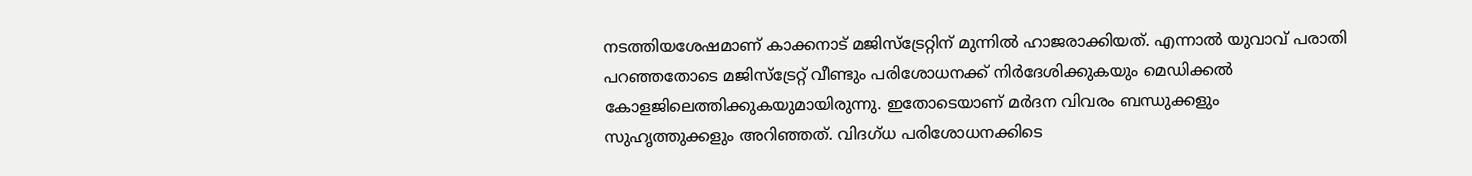നടത്തിയശേഷമാണ് കാക്കനാട് മജിസ്ട്രേറ്റിന് മുന്നിൽ ഹാജരാക്കിയത്. എന്നാൽ യുവാവ് പരാതി പറഞ്ഞതോടെ മജിസ്ട്രേറ്റ് വീണ്ടും പരിശോധനക്ക് നിർദേശിക്കുകയും മെഡിക്കൽ കോളജിലെത്തിക്കുകയുമായിരുന്നു. ഇതോടെയാണ് മർദന വിവരം ബന്ധുക്കളും സുഹൃത്തുക്കളും അറിഞ്ഞത്. വിദഗ്ധ പരിശോധനക്കിടെ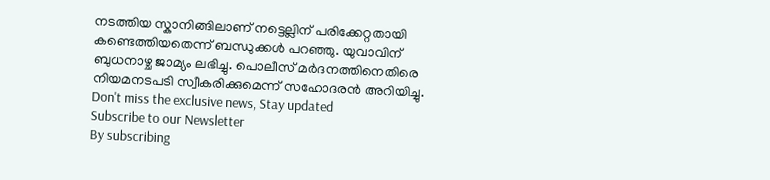നടത്തിയ സ്കാനിങ്ങിലാണ് നട്ടെല്ലിന് പരിക്കേറ്റതായി കണ്ടെത്തിയതെന്ന് ബന്ധുക്കൾ പറഞ്ഞു. യുവാവിന് ബുധനാഴ്ച ജാമ്യം ലഭിച്ചു. പൊലീസ് മർദനത്തിനെതിരെ നിയമനടപടി സ്വീകരിക്കുമെന്ന് സഹോദരൻ അറിയിച്ചു.
Don't miss the exclusive news, Stay updated
Subscribe to our Newsletter
By subscribing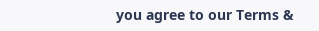you agree to our Terms &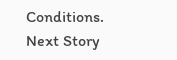Conditions.
Next Story